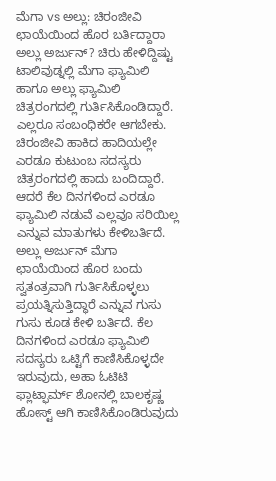ಮೆಗಾ vs ಅಲ್ಲು: ಚಿರಂಜೀವಿ ಛಾಯೆಯಿಂದ ಹೊರ ಬರ್ತಿದ್ದಾರಾ ಅಲ್ಲು ಅರ್ಜುನ್? ಚಿರು ಹೇಳಿದ್ದಿಷ್ಟು
ಟಾಲಿವುಡ್ನಲ್ಲಿ ಮೆಗಾ ಫ್ಯಾಮಿಲಿ ಹಾಗೂ ಅಲ್ಲು ಫ್ಯಾಮಿಲಿ ಚಿತ್ರರಂಗದಲ್ಲಿ ಗುರ್ತಿಸಿಕೊಂಡಿದ್ದಾರೆ. ಎಲ್ಲರೂ ಸಂಬಂಧಿಕರೇ ಆಗಬೇಕು. ಚಿರಂಜೀವಿ ಹಾಕಿದ ಹಾದಿಯಲ್ಲೇ ಎರಡೂ ಕುಟುಂಬ ಸದಸ್ಯರು ಚಿತ್ರರಂಗದಲ್ಲಿ ಹಾದು ಬಂದಿದ್ದಾರೆ. ಆದರೆ ಕೆಲ ದಿನಗಳಿಂದ ಎರಡೂ ಫ್ಯಾಮಿಲಿ ನಡುವೆ ಎಲ್ಲವೂ ಸರಿಯಿಲ್ಲ ಎನ್ನುವ ಮಾತುಗಳು ಕೇಳಿಬರ್ತಿದೆ.
ಅಲ್ಲು ಅರ್ಜುನ್ ಮೆಗಾ ಛಾಯೆಯಿಂದ ಹೊರ ಬಂದು ಸ್ವತಂತ್ರವಾಗಿ ಗುರ್ತಿಸಿಕೊಳ್ಳಲು ಪ್ರಯತ್ನಿಸುತ್ತಿದ್ಧಾರೆ ಎನ್ನುವ ಗುಸು ಗುಸು ಕೂಡ ಕೇಳಿ ಬರ್ತಿದೆ. ಕೆಲ ದಿನಗಳಿಂದ ಎರಡೂ ಫ್ಯಾಮಿಲಿ ಸದಸ್ಯರು ಒಟ್ಟಿಗೆ ಕಾಣಿಸಿಕೊಳ್ಳದೇ ಇರುವುದು, ಅಹಾ ಓಟಿಟಿ ಫ್ಲಾಟ್ಫಾರ್ಮ್ ಶೋನಲ್ಲಿ ಬಾಲಕೃಷ್ಣ ಹೋಸ್ಟ್ ಆಗಿ ಕಾಣಿಸಿಕೊಂಡಿರುವುದು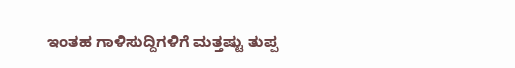ಇಂತಹ ಗಾಳಿಸುದ್ದಿಗಳಿಗೆ ಮತ್ತಷ್ಟು ತುಪ್ಪ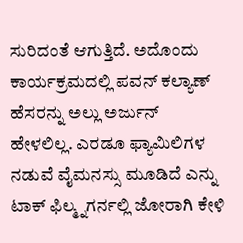ಸುರಿದಂತೆ ಆಗುತ್ತಿದೆ. ಅದೊಂದು ಕಾರ್ಯಕ್ರಮದಲ್ಲಿ ಪವನ್ ಕಲ್ಯಾಣ್ ಹೆಸರನ್ನು ಅಲ್ಲು ಅರ್ಜುನ್ ಹೇಳಲಿಲ್ಲ. ಎರಡೂ ಫ್ಯಾಮಿಲಿಗಳ ನಡುವೆ ವೈಮನಸ್ಸು ಮೂಡಿದೆ ಎನ್ನು ಟಾಕ್ ಫಿಲ್ಮ್ನಗರ್ನಲ್ಲಿ ಜೋರಾಗಿ ಕೇಳಿ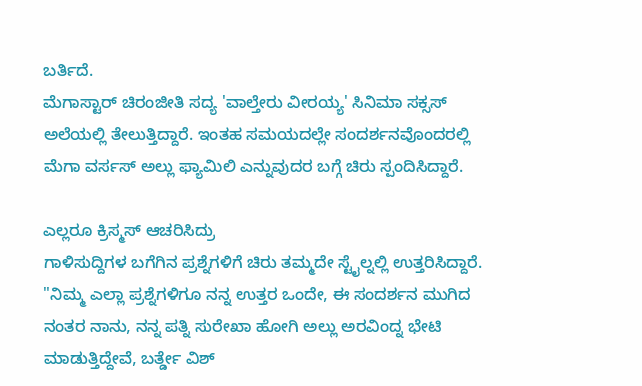ಬರ್ತಿದೆ.
ಮೆಗಾಸ್ಟಾರ್ ಚಿರಂಜೀತಿ ಸದ್ಯ 'ವಾಲ್ತೇರು ವೀರಯ್ಯ' ಸಿನಿಮಾ ಸಕ್ಸಸ್ ಅಲೆಯಲ್ಲಿ ತೇಲುತ್ತಿದ್ದಾರೆ. ಇಂತಹ ಸಮಯದಲ್ಲೇ ಸಂದರ್ಶನವೊಂದರಲ್ಲಿ ಮೆಗಾ ವರ್ಸಸ್ ಅಲ್ಲು ಫ್ಯಾಮಿಲಿ ಎನ್ನುವುದರ ಬಗ್ಗೆ ಚಿರು ಸ್ಪಂದಿಸಿದ್ದಾರೆ.

ಎಲ್ಲರೂ ಕ್ರಿಸ್ಮಸ್ ಆಚರಿಸಿದ್ರು
ಗಾಳಿಸುದ್ದಿಗಳ ಬಗೆಗಿನ ಪ್ರಶ್ನೆಗಳಿಗೆ ಚಿರು ತಮ್ಮದೇ ಸ್ಟೈಲ್ನಲ್ಲಿ ಉತ್ತರಿಸಿದ್ದಾರೆ. "ನಿಮ್ಮ ಎಲ್ಲಾ ಪ್ರಶ್ನೆಗಳಿಗೂ ನನ್ನ ಉತ್ತರ ಒಂದೇ, ಈ ಸಂದರ್ಶನ ಮುಗಿದ ನಂತರ ನಾನು, ನನ್ನ ಪತ್ನಿ ಸುರೇಖಾ ಹೋಗಿ ಅಲ್ಲು ಅರವಿಂದ್ನ ಭೇಟಿ ಮಾಡುತ್ತಿದ್ದೇವೆ, ಬರ್ತ್ಡೇ ವಿಶ್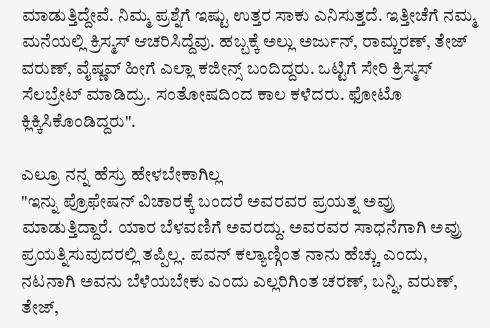ಮಾಡುತ್ತಿದ್ದೇವೆ. ನಿಮ್ಮ ಪ್ರಶ್ನೆಗೆ ಇಷ್ಟು ಉತ್ತರ ಸಾಕು ಎನಿಸುತ್ತದೆ. ಇತ್ತೀಚೆಗೆ ನಮ್ಮ ಮನೆಯಲ್ಲಿ ಕ್ರಿಸ್ಮಸ್ ಆಚರಿಸಿದ್ದೆವು. ಹಬ್ಬಕ್ಕೆ ಅಲ್ಲು ಅರ್ಜುನ್, ರಾಮ್ಚರಣ್, ತೇಜ್ ವರುಣ್, ವೈಷ್ಣವ್ ಹೀಗೆ ಎಲ್ಲಾ ಕಜೀನ್ಸ್ ಬಂದಿದ್ದರು. ಒಟ್ಟಿಗೆ ಸೇರಿ ಕ್ರಿಸ್ಮಸ್ ಸೆಲಬ್ರೇಟ್ ಮಾಡಿದ್ರು. ಸಂತೋಷದಿಂದ ಕಾಲ ಕಳೆದರು. ಫೋಟೊ ಕ್ಲಿಕ್ಕಿಸಿಕೊಂಡಿದ್ದರು".

ಎಲ್ರೂ ನನ್ನ ಹೆಸ್ರು ಹೇಳಬೇಕಾಗಿಲ್ಲ
"ಇನ್ನು ಪ್ರೊಫೇಷನ್ ವಿಚಾರಕ್ಕೆ ಬಂದರೆ ಅವರವರ ಪ್ರಯತ್ನ ಅವ್ರು ಮಾಡುತ್ತಿದ್ದಾರೆ. ಯಾರ ಬೆಳವಣಿಗೆ ಅವರದ್ದು. ಅವರವರ ಸಾಧನೆಗಾಗಿ ಅವ್ರು ಪ್ರಯತ್ನಿಸುವುದರಲ್ಲಿ ತಪ್ಪಿಲ್ಲ. ಪವನ್ ಕಲ್ಯಾಣ್ಗಿಂತ ನಾನು ಹೆಚ್ಚು ಎಂದು, ನಟನಾಗಿ ಅವನು ಬೆಳೆಯಬೇಕು ಎಂದು ಎಲ್ಲರಿಗಿಂತ ಚರಣ್, ಬನ್ನಿ, ವರುಣ್, ತೇಜ್,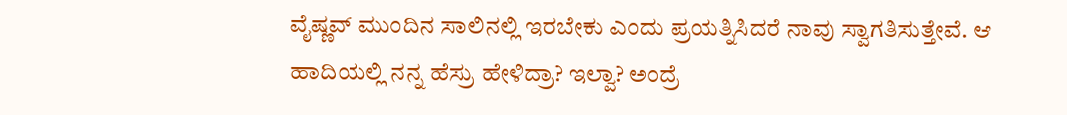ವೈಷ್ಣವ್ ಮುಂದಿನ ಸಾಲಿನಲ್ಲಿ ಇರಬೇಕು ಎಂದು ಪ್ರಯತ್ನಿಸಿದರೆ ನಾವು ಸ್ವಾಗತಿಸುತ್ತೇವೆ. ಆ ಹಾದಿಯಲ್ಲಿ ನನ್ನ ಹೆಸ್ರು ಹೇಳಿದ್ರಾ? ಇಲ್ವಾ? ಅಂದ್ರೆ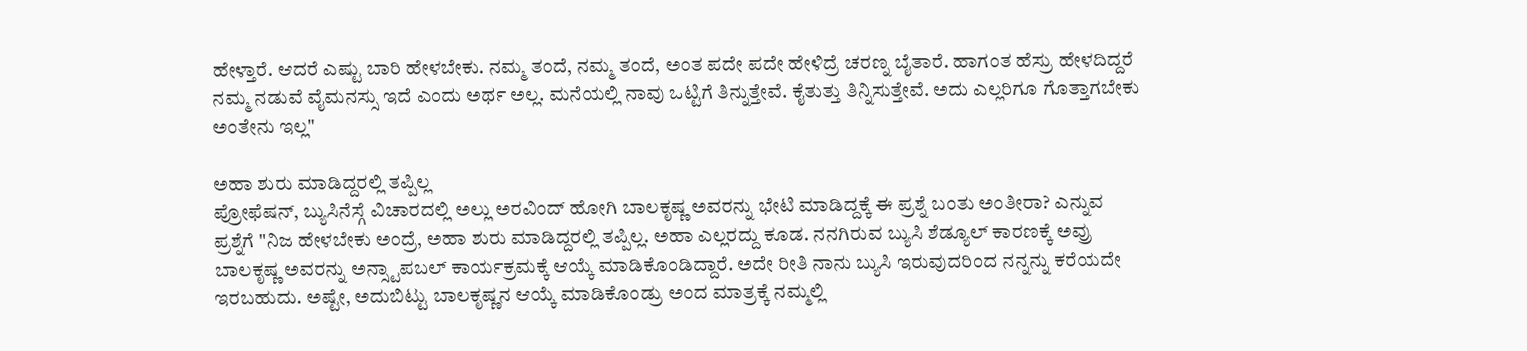ಹೇಳ್ತಾರೆ. ಆದರೆ ಎಷ್ಟು ಬಾರಿ ಹೇಳಬೇಕು. ನಮ್ಮ ತಂದೆ, ನಮ್ಮ ತಂದೆ, ಅಂತ ಪದೇ ಪದೇ ಹೇಳಿದ್ರೆ ಚರಣ್ನ ಬೈತಾರೆ. ಹಾಗಂತ ಹೆಸ್ರು ಹೇಳದಿದ್ದರೆ ನಮ್ಮ ನಡುವೆ ವೈಮನಸ್ಸು ಇದೆ ಎಂದು ಅರ್ಥ ಅಲ್ಲ. ಮನೆಯಲ್ಲಿ ನಾವು ಒಟ್ಟಿಗೆ ತಿನ್ನುತ್ತೇವೆ. ಕೈತುತ್ತು ತಿನ್ನಿಸುತ್ತೇವೆ. ಅದು ಎಲ್ಲರಿಗೂ ಗೊತ್ತಾಗಬೇಕು ಅಂತೇನು ಇಲ್ಲ"

ಅಹಾ ಶುರು ಮಾಡಿದ್ದರಲ್ಲಿ ತಪ್ಪಿಲ್ಲ
ಪ್ರೋಫೆಷನ್, ಬ್ಯುಸಿನೆಸ್ಗೆ ವಿಚಾರದಲ್ಲಿ ಅಲ್ಲು ಅರವಿಂದ್ ಹೋಗಿ ಬಾಲಕೃಷ್ಣ ಅವರನ್ನು ಭೇಟಿ ಮಾಡಿದ್ದಕ್ಕೆ ಈ ಪ್ರಶ್ನೆ ಬಂತು ಅಂತೀರಾ? ಎನ್ನುವ ಪ್ರಶ್ನೆಗೆ "ನಿಜ ಹೇಳಬೇಕು ಅಂದ್ರೆ, ಅಹಾ ಶುರು ಮಾಡಿದ್ದರಲ್ಲಿ ತಪ್ಪಿಲ್ಲ. ಅಹಾ ಎಲ್ಲರದ್ದು ಕೂಡ. ನನಗಿರುವ ಬ್ಯುಸಿ ಶೆಡ್ಯೂಲ್ ಕಾರಣಕ್ಕೆ ಅವ್ರು ಬಾಲಕೃಷ್ಣ ಅವರನ್ನು ಅನ್ಸ್ಟಾಪಬಲ್ ಕಾರ್ಯಕ್ರಮಕ್ಕೆ ಆಯ್ಕೆ ಮಾಡಿಕೊಂಡಿದ್ದಾರೆ. ಅದೇ ರೀತಿ ನಾನು ಬ್ಯುಸಿ ಇರುವುದರಿಂದ ನನ್ನನ್ನು ಕರೆಯದೇ ಇರಬಹುದು. ಅಷ್ಟೇ, ಅದುಬಿಟ್ಟು ಬಾಲಕೃಷ್ಣನ ಆಯ್ಕೆ ಮಾಡಿಕೊಂಡ್ರು ಅಂದ ಮಾತ್ರಕ್ಕೆ ನಮ್ಮಲ್ಲಿ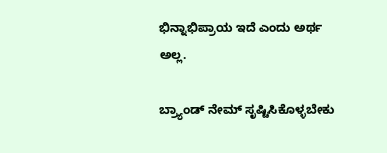ಭಿನ್ನಾಭಿಪ್ರಾಯ ಇದೆ ಎಂದು ಅರ್ಥ ಅಲ್ಲ.

ಬ್ರ್ಯಾಂಡ್ ನೇಮ್ ಸೃಷ್ಟಿಸಿಕೊಳ್ಳಬೇಕು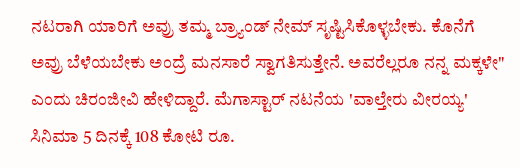ನಟರಾಗಿ ಯಾರಿಗೆ ಅವ್ರು ತಮ್ಮ ಬ್ರ್ಯಾಂಡ್ ನೇಮ್ ಸೃಷ್ಟಿಸಿಕೊಳ್ಳಬೇಕು. ಕೊನೆಗೆ ಅವ್ರು ಬೆಳೆಯಬೇಕು ಅಂದ್ರೆ ಮನಸಾರೆ ಸ್ವಾಗತಿಸುತ್ತೇನೆ. ಅವರೆಲ್ಲರೂ ನನ್ನ ಮಕ್ಕಳೇ" ಎಂದು ಚಿರಂಜೀವಿ ಹೇಳಿದ್ದಾರೆ. ಮೆಗಾಸ್ಟಾರ್ ನಟನೆಯ 'ವಾಲ್ತೇರು ವೀರಯ್ಯ' ಸಿನಿಮಾ 5 ದಿನಕ್ಕೆ 108 ಕೋಟಿ ರೂ.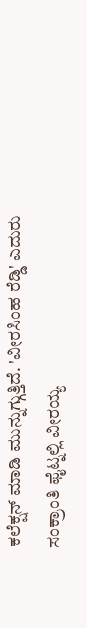ಕಲೆಕ್ಷನ್ ಮಾಡಿ ಮುನ್ನುಗ್ಗುತ್ತಿದೆ. 'ವೀರಸಿಂಹ ರೆಡ್ಡಿ' ಎದುರು ಸಂಕ್ರಾಂತಿ ಫೈಟ್ನಲ್ಲಿ ವೀರಯ್ಯ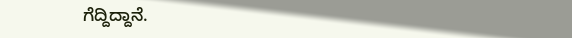ಗೆದ್ದಿದ್ದಾನೆ.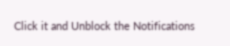Click it and Unblock the Notifications